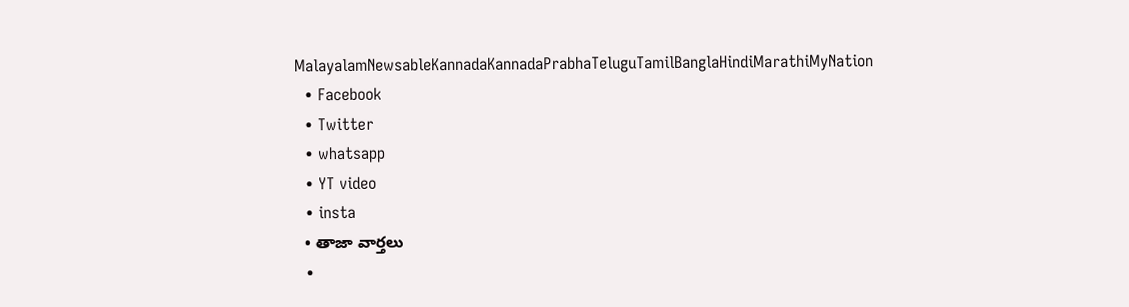MalayalamNewsableKannadaKannadaPrabhaTeluguTamilBanglaHindiMarathiMyNation
  • Facebook
  • Twitter
  • whatsapp
  • YT video
  • insta
  • తాజా వార్తలు
  •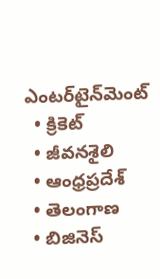ఎంటర్‌టైన్‌మెంట్
  • క్రికెట్
  • జీవనశైలి
  • ఆంధ్రప్రదేశ్
  • తెలంగాణ
  • బిజినెస్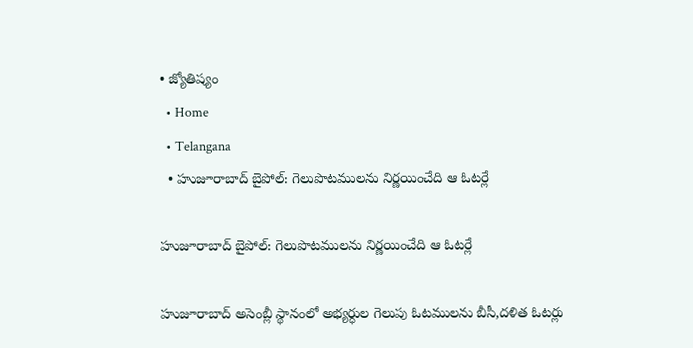• జ్యోతిష్యం
  • Home
  • Telangana
  • హుజూరాబాద్ బైపోల్: గెలుపొటములను నిర్ణయించేది ఆ ఓటర్లే

హుజూరాబాద్ బైపోల్: గెలుపొటములను నిర్ణయించేది ఆ ఓటర్లే

హుజూరాబాద్ అసెంబ్లీ స్థానంలో అభ్యర్ధుల గెలుపు ఓటములను బీసీ,దళిత ఓటర్లు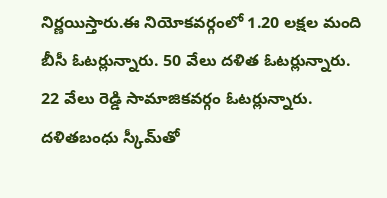నిర్ణయిస్తారు.ఈ నియోకవర్గంలో 1.20 లక్షల మంది బీసీ ఓటర్లున్నారు. 50 వేలు దళిత ఓటర్లున్నారు. 22 వేలు రెడ్డి సామాజికవర్గం ఓటర్లున్నారు. దళితబంధు స్కీమ్‌తో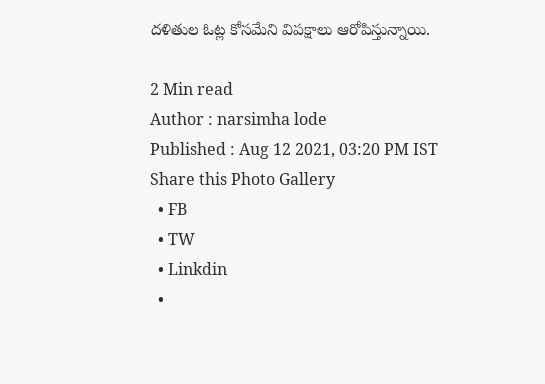దళితుల ఓట్ల కోసమేని విపక్షాలు ఆరోపిస్తున్నాయి.

2 Min read
Author : narsimha lode
Published : Aug 12 2021, 03:20 PM IST
Share this Photo Gallery
  • FB
  • TW
  • Linkdin
  •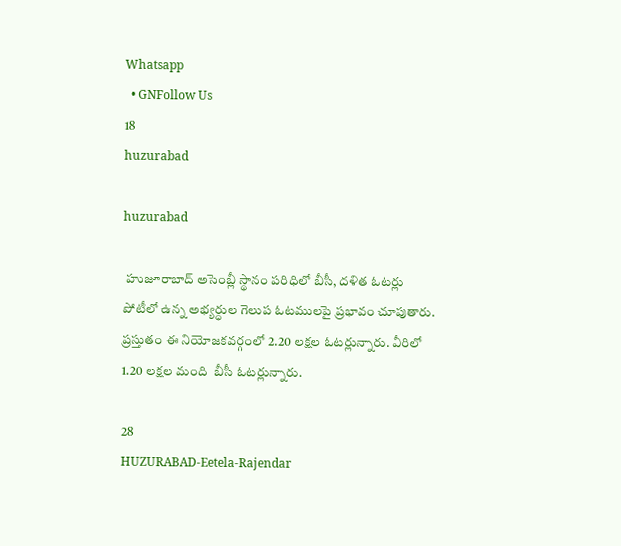Whatsapp
  • GNFollow Us
18
huzurabad

huzurabad

 హుజూరాబాద్ అసెంబ్లీ స్థానం పరిధిలో బీసీ, దళిత ఓటర్లు  పోటీలో ఉన్న అభ్యర్ధుల గెలుప ఓటములపై ప్రభావం చూపుతారు. ప్రస్తుతం ఈ నియోజకవర్గంలో 2.20 లక్షల ఓటర్లున్నారు. వీరిలో 1.20 లక్షల మంది  బీసీ ఓటర్లున్నారు.

28
HUZURABAD-Eetela-Rajendar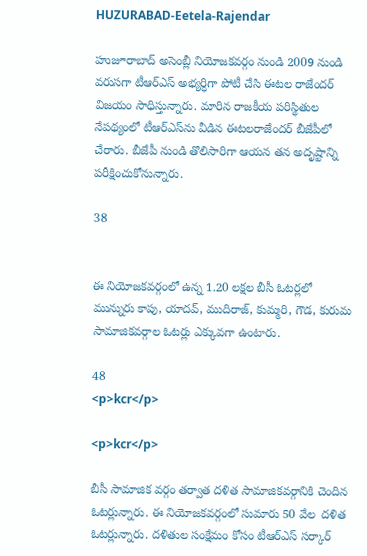HUZURABAD-Eetela-Rajendar

హుజూరాబాద్ అసెంబ్లీ నియోజకవర్గం నుండి 2009 నుండి వరుసగా టీఆర్ఎస్ అభ్యర్ధిగా పోటీ చేసి ఈటల రాజేందర్ విజయం సాధిస్తున్నారు. మారిన రాజకీయ పరిస్థితుల నేపథ్యంలో టీఆర్ఎస్‌ను వీడిన ఈటలరాజేందర్ బీజేపీలో చేరారు. బీజేపీ నుండి తొలిసారిగా ఆయన తన అదృష్టాన్ని పరీక్షించుకోనున్నారు.

38


ఈ నియోజకవర్గంలో ఉన్న 1.20 లక్షల బీసీ ఓటర్లలో  మున్నురు కాపు, యాదవ్, ముదిరాజ్, కుమ్మరి, గౌడ, కురుమ సామాజికవర్గాల ఓటర్లు ఎక్కువగా ఉంటారు.

48
<p>kcr</p>

<p>kcr</p>

బీసీ సామాజిక వర్గం తర్వాత దళిత సామాజికవర్గానికి చెందిన ఓటర్లున్నారు. ఈ నియోజకవర్గంలో సుమారు 50 వేల  దళిత ఓటర్లున్నారు. దళితుల సంక్షేమం కోసం టీఆర్ఎస్ సర్కార్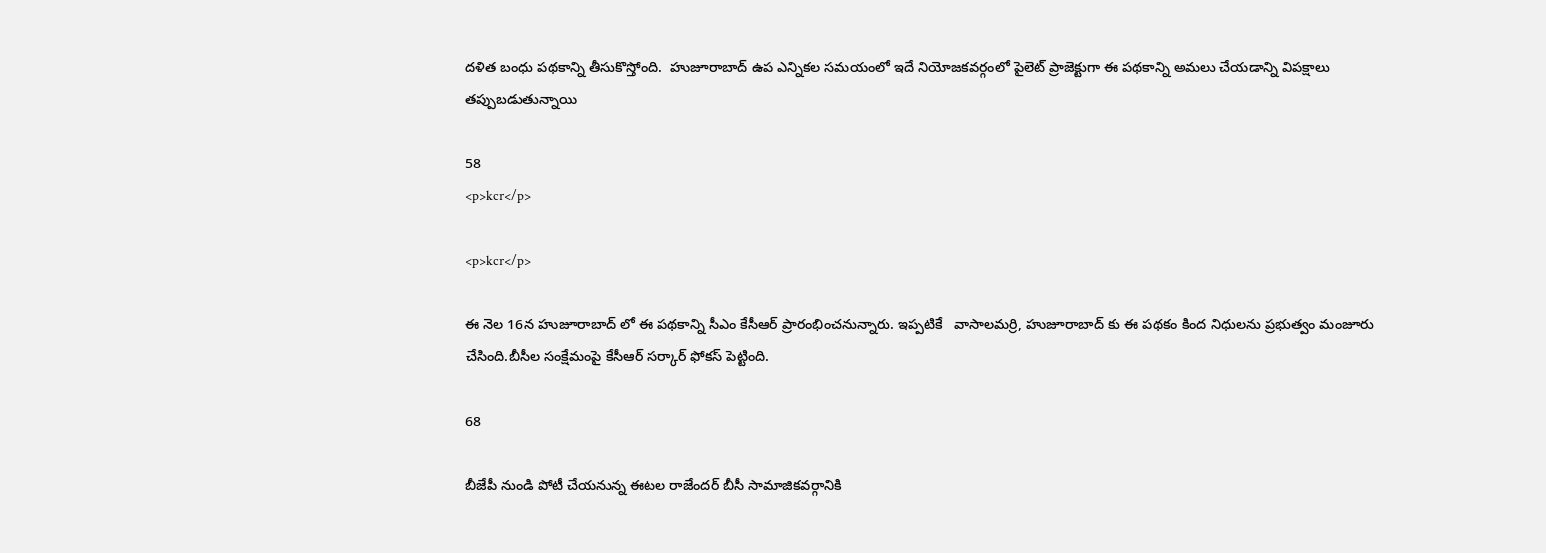దళిత బంధు పథకాన్ని తీసుకొస్తోంది.  హుజూరాబాద్ ఉప ఎన్నికల సమయంలో ఇదే నియోజకవర్గంలో పైలెట్ ప్రాజెక్టుగా ఈ పథకాన్ని అమలు చేయడాన్ని విపక్షాలు తప్పుబడుతున్నాయి

58
<p>kcr</p>

<p>kcr</p>

ఈ నెల 16న హుజూరాబాద్ లో ఈ పథకాన్ని సీఎం కేసీఆర్ ప్రారంభించనున్నారు. ఇప్పటికే   వాసాలమర్రి, హుజూరాబాద్ కు ఈ పథకం కింద నిధులను ప్రభుత్వం మంజూరు చేసింది.బీసీల సంక్షేమంపై కేసీఆర్ సర్కార్ ఫోకస్ పెట్టింది.

68

బీజేపీ నుండి పోటీ చేయనున్న ఈటల రాజేందర్ బీసీ సామాజికవర్గానికి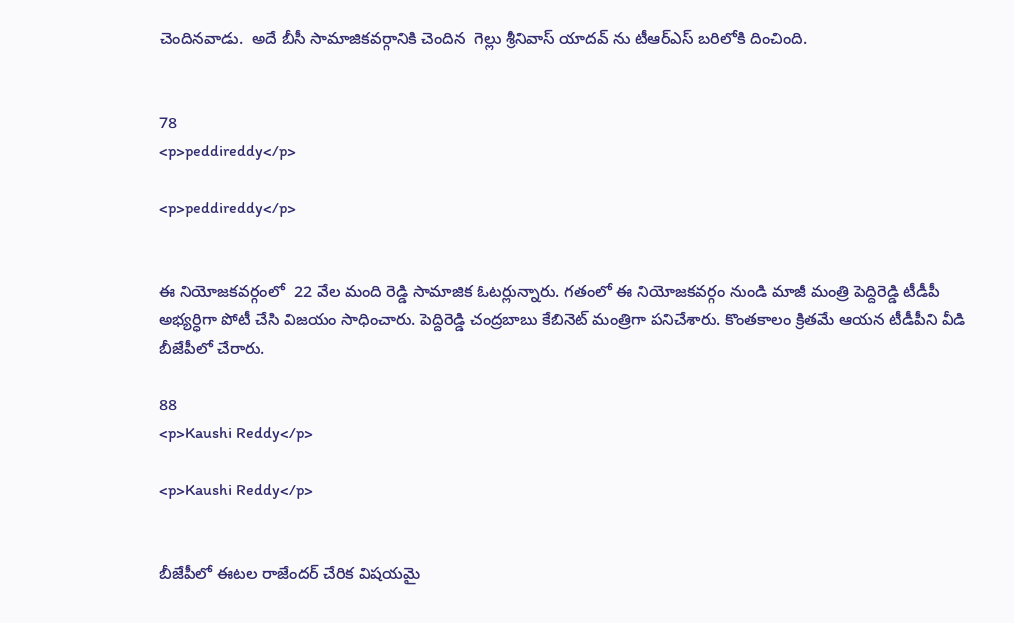చెందినవాడు.  అదే బీసీ సామాజికవర్గానికి చెందిన  గెల్లు శ్రీనివాస్ యాదవ్ ను టీఆర్ఎస్ బరిలోకి దించింది.


78
<p>peddireddy</p>

<p>peddireddy</p>


ఈ నియోజకవర్గంలో  22 వేల మంది రెడ్డి సామాజిక ఓటర్లున్నారు. గతంలో ఈ నియోజకవర్గం నుండి మాజీ మంత్రి పెద్దిరెడ్డి టీడీపీ అభ్యర్ధిగా పోటీ చేసి విజయం సాధించారు. పెద్దిరెడ్డి చంద్రబాబు కేబినెట్ మంత్రిగా పనిచేశారు. కొంతకాలం క్రితమే ఆయన టీడీపీని వీడి బీజేపీలో చేరారు.

88
<p>Kaushi Reddy</p>

<p>Kaushi Reddy</p>


బీజేపీలో ఈటల రాజేందర్ చేరిక విషయమై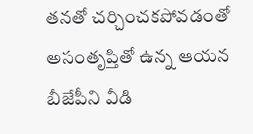తనతో చర్చించకపోవడంతో అసంతృప్తితో ఉన్న ఆయన బీజేపీని వీడి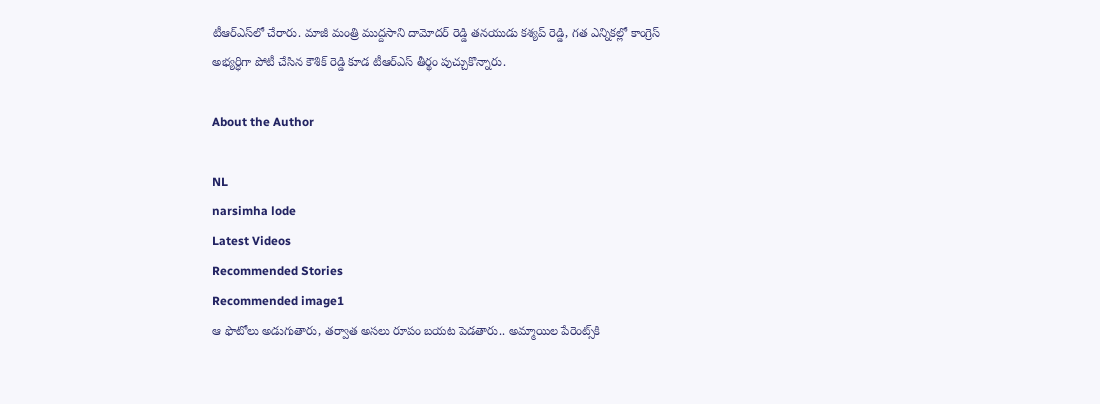టీఆర్ఎస్‌లో చేరారు. మాజీ మంత్రి ముద్దసాని దామోదర్ రెడ్డి తనయుడు కశ్యప్ రెడ్డి, గత ఎన్నికల్లో కాంగ్రెస్ అభ్యర్ధిగా పోటీ చేసిన కౌశిక్ రెడ్డి కూడ టీఆర్ఎస్ తీర్థం పుచ్చుకొన్నారు.

About the Author

NL
narsimha lode
Latest Videos
Recommended Stories
Recommended image1
ఆ ఫొటోలు అడుగుతారు, త‌ర్వాత అస‌లు రూపం బ‌య‌ట పెడ‌తారు.. అమ్మాయిల పేరెంట్స్‌కి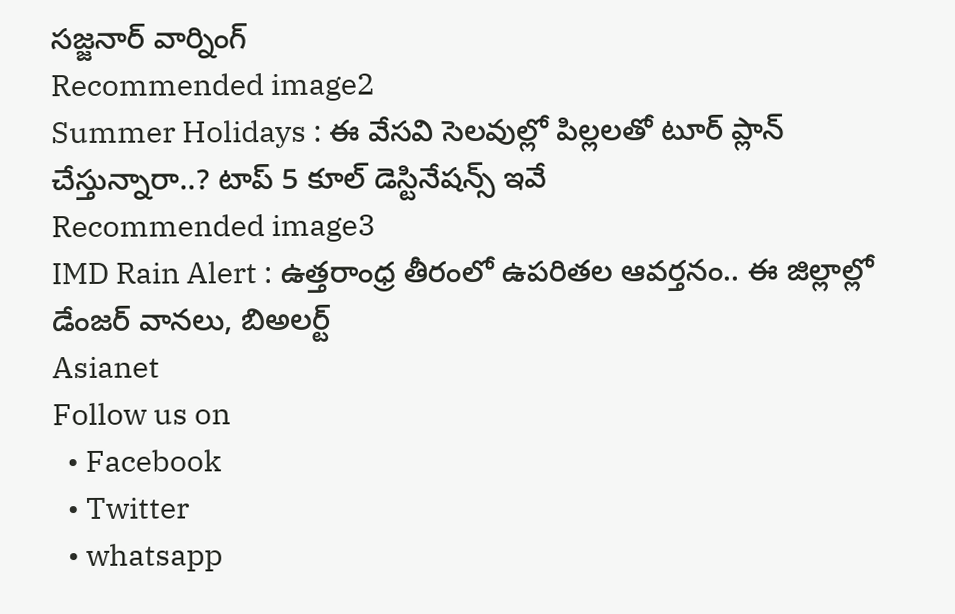స‌జ్జ‌నార్ వార్నింగ్‌
Recommended image2
Summer Holidays : ఈ వేసవి సెలవుల్లో పిల్లలతో టూర్ ప్లాన్ చేస్తున్నారా..? టాప్ 5 కూల్ డెస్టినేషన్స్ ఇవే
Recommended image3
IMD Rain Alert : ఉత్తరాంధ్ర తీరంలో ఉపరితల ఆవర్తనం.. ఈ జిల్లాల్లో డేంజర్ వానలు, బిఅలర్ట్
Asianet
Follow us on
  • Facebook
  • Twitter
  • whatsapp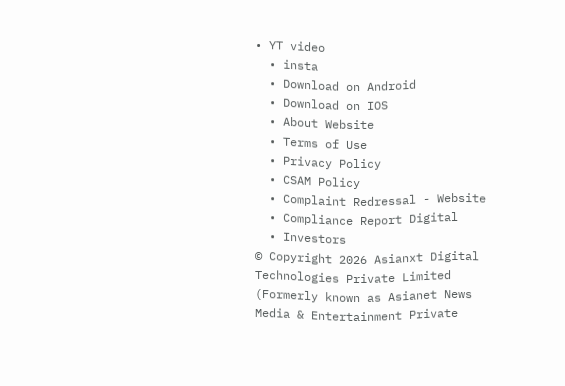• YT video
  • insta
  • Download on Android
  • Download on IOS
  • About Website
  • Terms of Use
  • Privacy Policy
  • CSAM Policy
  • Complaint Redressal - Website
  • Compliance Report Digital
  • Investors
© Copyright 2026 Asianxt Digital Technologies Private Limited (Formerly known as Asianet News Media & Entertainment Private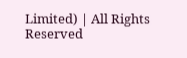Limited) | All Rights Reserved